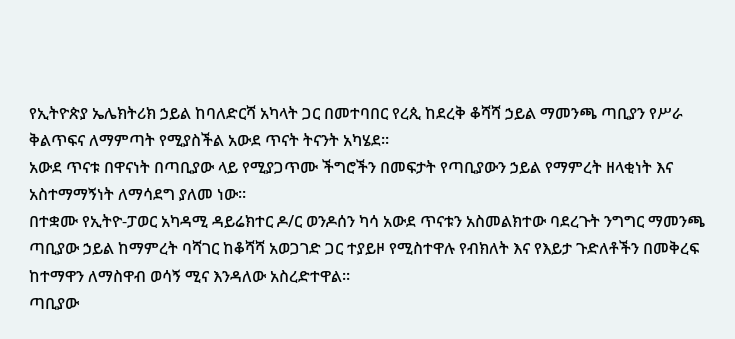የኢትዮጵያ ኤሌክትሪክ ኃይል ከባለድርሻ አካላት ጋር በመተባበር የረጲ ከደረቅ ቆሻሻ ኃይል ማመንጫ ጣቢያን የሥራ ቅልጥፍና ለማምጣት የሚያስችል አውደ ጥናት ትናንት አካሄደ፡፡
አውደ ጥናቱ በዋናነት በጣቢያው ላይ የሚያጋጥሙ ችግሮችን በመፍታት የጣቢያውን ኃይል የማምረት ዘላቂነት እና አስተማማኝነት ለማሳደግ ያለመ ነው፡፡
በተቋሙ የኢትዮ-ፓወር አካዳሚ ዳይሬክተር ዶ/ር ወንዶሰን ካሳ አውደ ጥናቱን አስመልክተው ባደረጉት ንግግር ማመንጫ ጣቢያው ኃይል ከማምረት ባሻገር ከቆሻሻ አወጋገድ ጋር ተያይዞ የሚስተዋሉ የብክለት እና የእይታ ጉድለቶችን በመቅረፍ ከተማዋን ለማስዋብ ወሳኝ ሚና እንዳለው አስረድተዋል።
ጣቢያው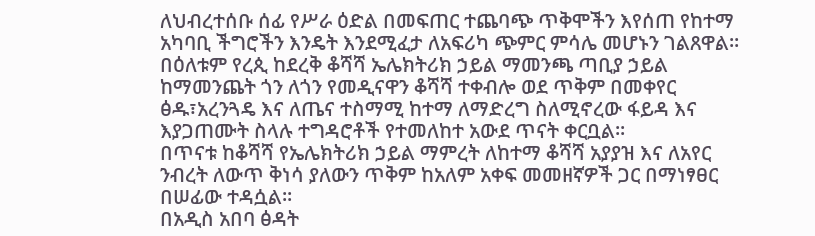ለህብረተሰቡ ሰፊ የሥራ ዕድል በመፍጠር ተጨባጭ ጥቅሞችን እየሰጠ የከተማ አካባቢ ችግሮችን እንዴት እንደሚፈታ ለአፍሪካ ጭምር ምሳሌ መሆኑን ገልጸዋል።
በዕለቱም የረጲ ከደረቅ ቆሻሻ ኤሌክትሪክ ኃይል ማመንጫ ጣቢያ ኃይል ከማመንጨት ጎን ለጎን የመዲናዋን ቆሻሻ ተቀብሎ ወደ ጥቅም በመቀየር ፅዱ፣አረንጓዴ እና ለጤና ተስማሚ ከተማ ለማድረግ ስለሚኖረው ፋይዳ እና እያጋጠሙት ስላሉ ተግዳሮቶች የተመለከተ አውደ ጥናት ቀርቧል፡፡
በጥናቱ ከቆሻሻ የኤሌክትሪክ ኃይል ማምረት ለከተማ ቆሻሻ አያያዝ እና ለአየር ንብረት ለውጥ ቅነሳ ያለውን ጥቅም ከአለም አቀፍ መመዘኛዎች ጋር በማነፃፀር በሠፊው ተዳሷል፡፡
በአዲስ አበባ ፅዳት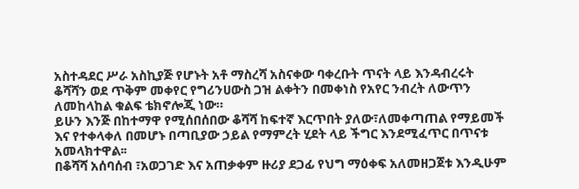አስተዳደር ሥራ አስኪያጅ የሆኑት አቶ ማስረሻ አስናቀው ባቀረቡት ጥናት ላይ እንዳብረሩት ቆሻሻን ወደ ጥቅም መቀየር የግሪንሀውስ ጋዝ ልቀትን በመቀነስ የአየር ንብረት ለውጥን ለመከላከል ቁልፍ ቴክኖሎጂ ነው።
ይሁን እንጅ በከተማዋ የሚሰበሰበው ቆሻሻ ከፍተኛ እርጥበት ያለው፣ለመቀጣጠል የማይመች እና የተቀላቀለ በመሆኑ በጣቢያው ኃይል የማምረት ሂደት ላይ ችግር እንደሚፈጥር በጥናቱ አመላክተዋል፡፡
በቆሻሻ አሰባሰብ ፣አወጋገድ እና አጠቃቀም ዙሪያ ደጋፊ የህግ ማዕቀፍ አለመዘጋጀቱ እንዲሁም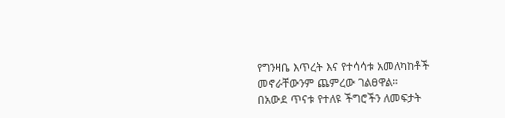የግንዛቤ እጥረት እና የተሳሳቱ አመለካከቶች መኖራቸውንም ጨምረው ገልፀዋል።
በአውደ ጥናቱ የተለዩ ችግሮችን ለመፍታት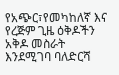የአጭር፣የመካከለኛ እና የረጅም ጊዜ ዕቅዶችን አቅዶ መስራት እንደሚገባ ባለድርሻ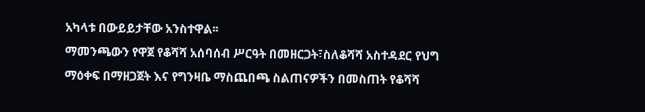አካላቱ በውይይታቸው አንስተዋል፡፡
ማመንጫውን የዋጀ የቆሻሻ አሰባሰብ ሥርዓት በመዘርጋት፣ስለቆሻሻ አስተዳደር የህግ ማዕቀፍ በማዘጋጀት እና የግንዛቤ ማስጨበጫ ስልጠናዎችን በመስጠት የቆሻሻ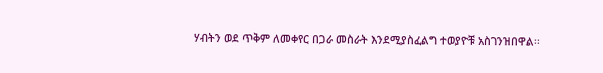ሃብትን ወደ ጥቅም ለመቀየር በጋራ መስራት እንደሚያስፈልግ ተወያዮቹ አስገንዝበዋል፡፡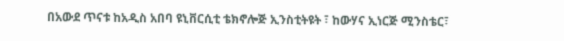በአውደ ጥናቱ ከአዲስ አበባ ዩኒቨርሲቲ ቴክኖሎጅ ኢንስቲትዩት ፣ ከውሃና ኢነርጅ ሚንስቴር፣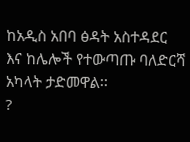ከአዲስ አበባ ፅዳት አስተዳደር እና ከሌሎች የተውጣጡ ባለድርሻ አካላት ታድመዋል፡፡
?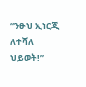“ንፁህ ኢነርጂ ለተሻለ ህይወት!”